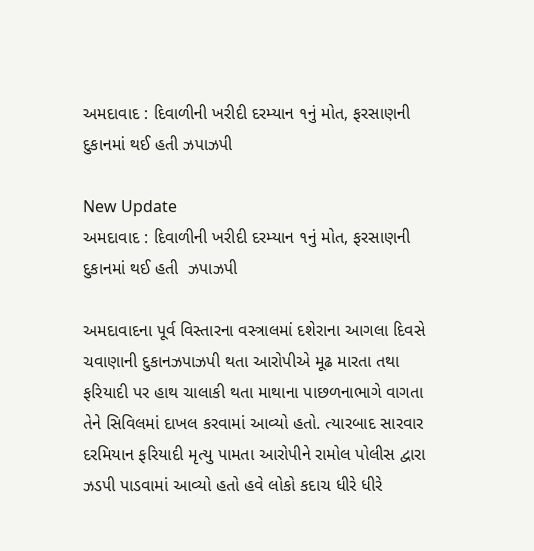અમદાવાદ : દિવાળીની ખરીદી દરમ્યાન ૧નું મોત, ફરસાણની દુકાનમાં થઈ હતી ઝપાઝપી

New Update
અમદાવાદ : દિવાળીની ખરીદી દરમ્યાન ૧નું મોત, ફરસાણની દુકાનમાં થઈ હતી  ઝપાઝપી

અમદાવાદના પૂર્વ વિસ્તારના વસ્ત્રાલમાં દશેરાના આગલા દિવસે ચવાણાની દુકાનઝપાઝપી થતા આરોપીએ મૂઢ મારતા તથા ફરિયાદી પર હાથ ચાલાકી થતા માથાના પાછળનાભાગે વાગતા તેને સિવિલમાં દાખલ કરવામાં આવ્યો હતો. ત્યારબાદ સારવાર દરમિયાન ફરિયાદી મૃત્યુ પામતા આરોપીને રામોલ પોલીસ દ્વારા ઝડપી પાડવામાં આવ્યો હતો હવે લોકો કદાચ ધીરે ધીરે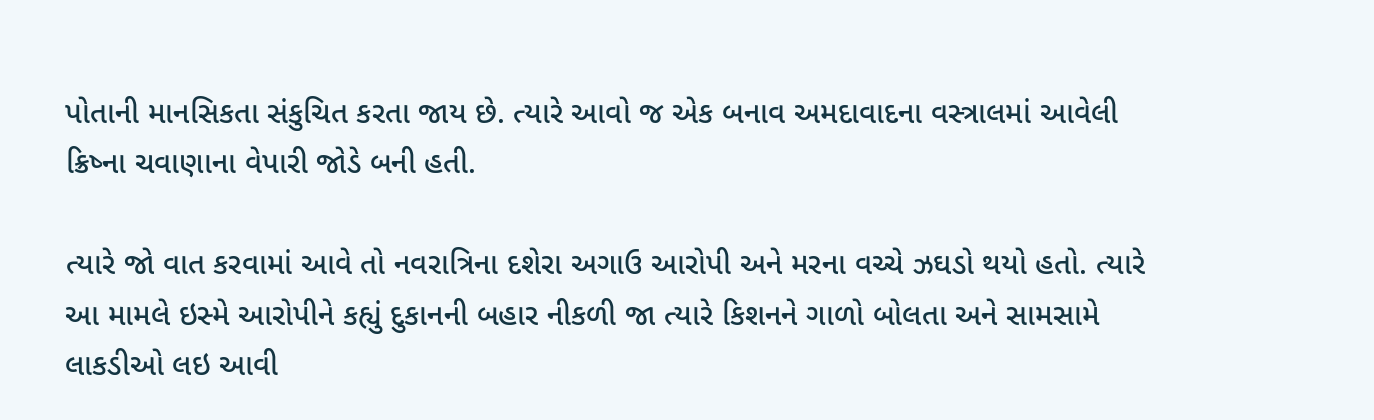પોતાની માનસિકતા સંકુચિત કરતા જાય છે. ત્યારે આવો જ એક બનાવ અમદાવાદના વસ્ત્રાલમાં આવેલી ક્રિષ્ના ચવાણાના વેપારી જોડે બની હતી.

ત્યારે જો વાત કરવામાં આવે તો નવરાત્રિના દશેરા અગાઉ આરોપી અને મરના વચ્ચે ઝઘડો થયો હતો. ત્યારે આ મામલે ઇસ્મે આરોપીને કહ્યું દુકાનની બહાર નીકળી જા ત્યારે કિશનને ગાળો બોલતા અને સામસામે લાકડીઓ લઇ આવી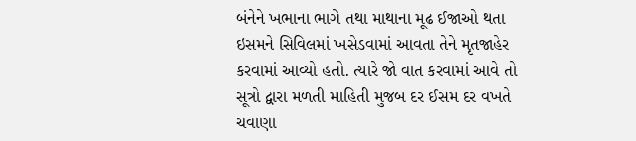બંનેને ખભાના ભાગે તથા માથાના મૂઢ ઈજાઓ થતા ઇસમને સિવિલમાં ખસેડવામાં આવતા તેને મૃતજાહેર કરવામાં આવ્યો હતો. ત્યારે જો વાત કરવામાં આવે તો સૂત્રો દ્વારા મળતી માહિતી મુજબ દર ઈસમ દર વખતે ચવાણા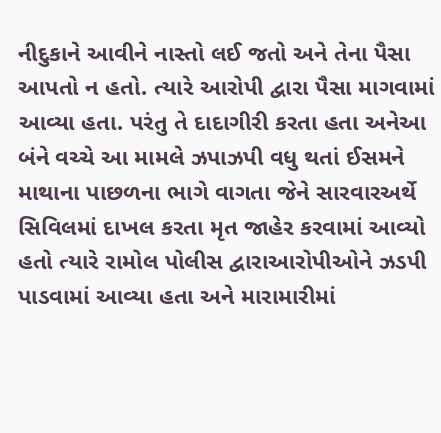નીદુકાને આવીને નાસ્તો લઈ જતો અને તેના પૈસા આપતો ન હતો. ત્યારે આરોપી દ્વારા પૈસા માગવામાં આવ્યા હતા. પરંતુ તે દાદાગીરી કરતા હતા અનેઆ બંને વચ્ચે આ મામલે ઝપાઝપી વધુ થતાં ઈસમને માથાના પાછળના ભાગે વાગતા જેને સારવારઅર્થે સિવિલમાં દાખલ કરતા મૃત જાહેર કરવામાં આવ્યો હતો ત્યારે રામોલ પોલીસ દ્વારાઆરોપીઓને ઝડપી પાડવામાં આવ્યા હતા અને મારામારીમાં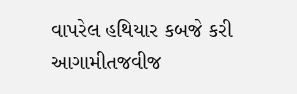વાપરેલ હથિયાર કબજે કરી આગામીતજવીજ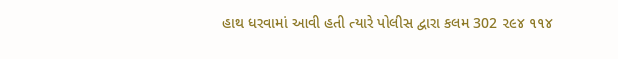હાથ ધરવામાં આવી હતી ત્યારે પોલીસ દ્વારા કલમ 302 ૨૯૪ ૧૧૪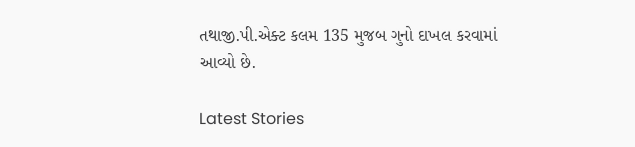તથાજી.પી.એક્ટ કલમ 135 મુજબ ગુનો દાખલ કરવામાં આવ્યો છે.

Latest Stories